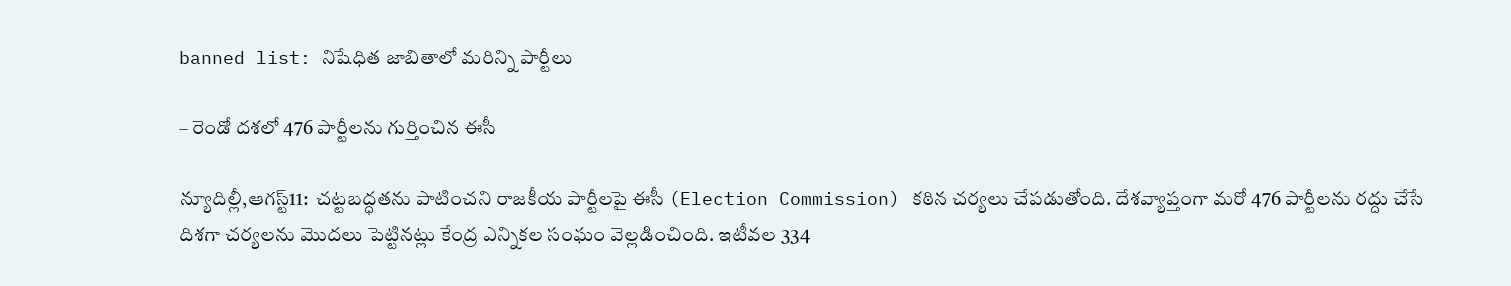banned list: నిషేధిత జాబితాలో మరిన్ని పార్టీలు

– రెండో దశలో 476 పార్టీలను గుర్తించిన ఈసీ

న్యూదిల్లీ,ఆగస్ట్11:  చట్టబద్ధతను పాటించని రాజకీయ పార్టీలపై ఈసీ (Election Commission) కఠిన చర్యలు చేపడుతోంది. దేశవ్యాప్తంగా మరో 476 పార్టీలను రద్దు చేసే దిశగా చర్యలను మొదలు పెట్టినట్లు కేంద్ర ఎన్నికల సంఘం వెల్లడించింది. ఇటీవల 334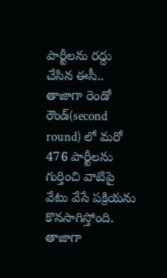పార్టీలను రద్దు చేసిన ఈసీ.. తాజాగా రెండో రౌండ్‌(second round) లో మరో 476 పార్టీలను గుర్తించి వాటిపై వేటు వేసే పక్రియను కొనసాగిస్తోంది. తాజాగా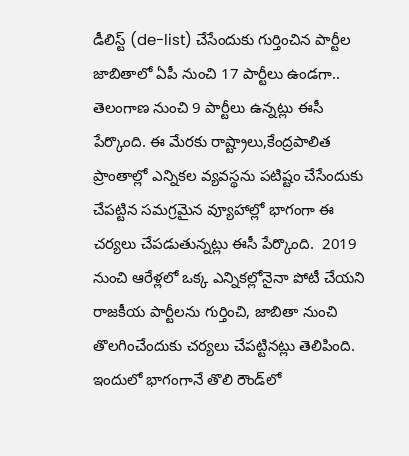డీలిస్ట్ ‌(de-list) చేసేందుకు గుర్తించిన పార్టీల జాబితాలో ఏపీ నుంచి 17 పార్టీలు ఉండగా.. తెలంగాణ నుంచి 9 పార్టీలు ఉన్నట్లు ఈసీ పేర్కొంది. ఈ మేరకు రాష్ట్రాలు,కేంద్రపాలిత ప్రాంతాల్లో ఎన్నికల వ్యవస్థను పటిష్టం చేసేందుకు చేపట్టిన సమగ్రమైన వ్యూహాల్లో భాగంగా ఈ చర్యలు చేపడుతున్నట్లు ఈసీ పేర్కొంది.  2019 నుంచి ఆరేళ్లలో ఒక్క ఎన్నికల్లోనైనా పోటీ చేయని రాజకీయ పార్టీలను గుర్తించి, జాబితా నుంచి తొలగించేందుకు చర్యలు చేపట్టినట్లు తెలిపింది. ఇందులో భాగంగానే తొలి రౌండ్‌లో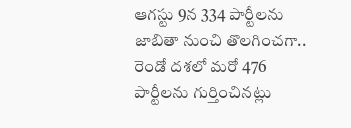ఆగస్టు 9న 334 పార్టీలను జాబితా నుంచి తొలగించగా.. రెండో దశలో మరో 476 పార్టీలను గుర్తించినట్లు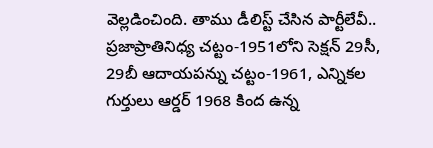వెల్లడించింది. తాము డీలిస్ట్ ‌చేసిన పార్టీలేవీ.. ప్రజాప్రాతినిధ్య చట్టం-1951లోని సెక్షన్‌ 29సీ, 29బీ ఆదాయపన్ను చట్టం-1961, ఎన్నికల గుర్తులు ఆర్డర్‌ 1968 కింద ఉన్న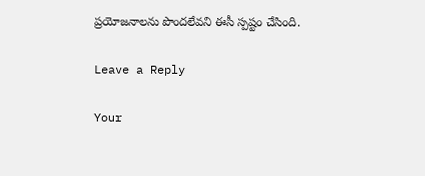ప్రయోజనాలను పొందలేవని ఈసీ స్పష్టం చేసింది.

Leave a Reply

Your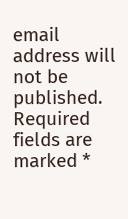email address will not be published. Required fields are marked *